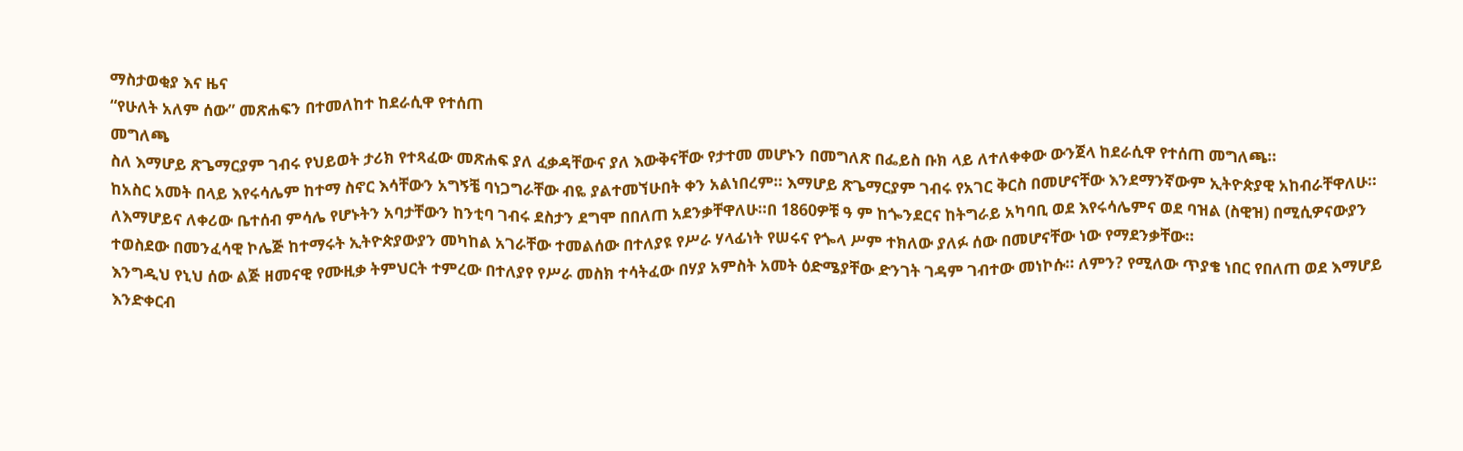ማስታወቂያ እና ዜና
“የሁለት አለም ሰው” መጽሐፍን በተመለከተ ከደራሲዋ የተሰጠ
መግለጫ
ስለ እማሆይ ጽጌማርያም ገብሩ የህይወት ታሪክ የተጻፈው መጽሐፍ ያለ ፈቃዳቸውና ያለ እውቅናቸው የታተመ መሆኑን በመግለጽ በፌይስ ቡክ ላይ ለተለቀቀው ውንጀላ ከደራሲዋ የተሰጠ መግለጫ።
ከአስር አመት በላይ እየሩሳሌም ከተማ ስኖር እሳቸውን አግኝቼ ባነጋግራቸው ብዬ ያልተመኘሁበት ቀን አልነበረም። እማሆይ ጽጌማርያም ገብሩ የአገር ቅርስ በመሆናቸው እንደማንኛውም ኢትዮጵያዊ አከብራቸዋለሁ። ለእማሆይና ለቀሪው ቤተሰብ ምሳሌ የሆኑትን አባታቸውን ከንቲባ ገብሩ ደስታን ደግሞ በበለጠ አደንቃቸዋለሁ።በ 1860ዎቹ ዓ ም ከጐንደርና ከትግራይ አካባቢ ወደ እየሩሳሌምና ወደ ባዝል (ስዊዝ) በሚሲዎናውያን ተወስደው በመንፈሳዊ ኮሌጅ ከተማሩት ኢትዮጵያውያን መካከል አገራቸው ተመልሰው በተለያዩ የሥራ ሃላፊነት የሠሩና የጐላ ሥም ተክለው ያለፉ ሰው በመሆናቸው ነው የማደንቃቸው።
እንግዲህ የኒህ ሰው ልጅ ዘመናዊ የሙዚቃ ትምህርት ተምረው በተለያየ የሥራ መስክ ተሳትፈው በሃያ አምስት አመት ዕድሜያቸው ድንገት ገዳም ገብተው መነኮሱ። ለምን? የሚለው ጥያቄ ነበር የበለጠ ወደ እማሆይ እንድቀርብ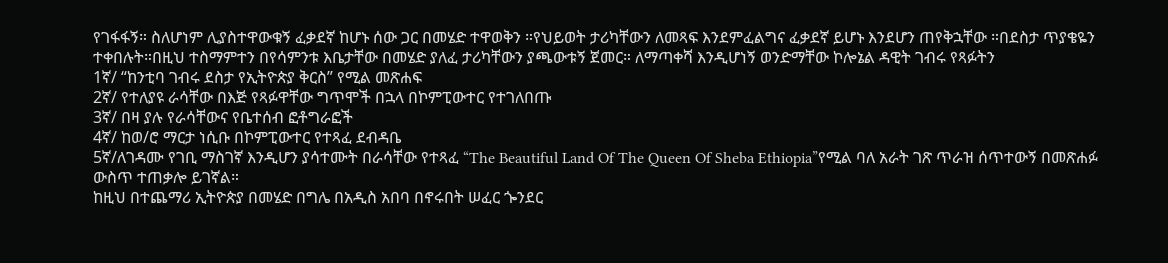የገፋፋኝ። ስለሆነም ሊያስተዋውቁኝ ፈቃደኛ ከሆኑ ሰው ጋር በመሄድ ተዋወቅን ።የህይወት ታሪካቸውን ለመጻፍ እንደምፈልግና ፈቃደኛ ይሆኑ እንደሆን ጠየቅኋቸው ።በደስታ ጥያቄዬን ተቀበሉት።በዚህ ተስማምተን በየሳምንቱ እቤታቸው በመሄድ ያለፈ ታሪካቸውን ያጫውቱኝ ጀመር። ለማጣቀሻ እንዲሆነኝ ወንድማቸው ኮሎኔል ዳዊት ገብሩ የጻፉትን
1ኛ/ “ከንቲባ ገብሩ ደስታ የኢትዮጵያ ቅርስ” የሚል መጽሐፍ
2ኛ/ የተለያዩ ራሳቸው በእጅ የጻፉዋቸው ግጥሞች በኋላ በኮምፒውተር የተገለበጡ
3ኛ/ በዛ ያሉ የራሳቸውና የቤተሰብ ፎቶግራፎች
4ኛ/ ከወ/ሮ ማርታ ነሲቡ በኮምፒውተር የተጻፈ ደብዳቤ
5ኛ/ለገዳሙ የገቢ ማስገኛ እንዲሆን ያሳተሙት በራሳቸው የተጻፈ “The Beautiful Land Of The Queen Of Sheba Ethiopia”የሚል ባለ አራት ገጽ ጥራዝ ሰጥተውኝ በመጽሐፉ ውስጥ ተጠቃሎ ይገኛል።
ከዚህ በተጨማሪ ኢትዮጵያ በመሄድ በግሌ በአዲስ አበባ በኖሩበት ሠፈር ጐንደር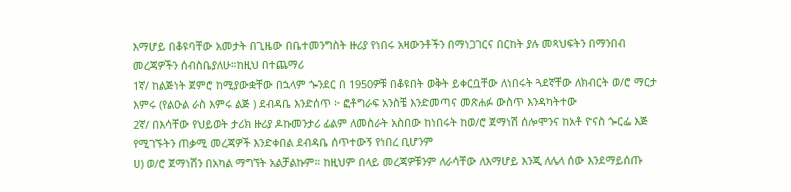እማሆይ በቆዩባቸው አመታት በጊዜው በቤተመንግስት ዙሪያ የነበሩ አዛውንቶችን በማነጋገርና በርከት ያሉ መጻህፍትን በማንበብ መረጃዎችን ሰብስቤያለሁ።ከዚህ በተጨማሪ
1ኛ/ ከልጅነት ጀምሮ ከሚያውቋቸው በኋላም ጐንደር በ 1950ዎቹ በቆዩበት ወቅት ይቀርቧቸው ለነበሩት ጓደኛቸው ለክብርት ወ/ሮ ማርታ እምሩ (የልዑል ራስ እምሩ ልጅ ) ደብዳቤ እንድሰጥ ፦ ፎቶግራፍ አንስቼ እንድመጣና መጽሐፉ ውስጥ እንዳካትተው
2ኛ/ በእሳቸው የህይወት ታሪክ ዙሪያ ዶኩመንታሪ ፊልም ለመስራት አስበው ከነበሩት ከወ/ሮ ጀማነሽ ሰሎሞንና ከአቶ ዮናስ ጐርፌ እጅ የሚገኙትን ጠቃሚ መረጃዎች እንድቀበል ደብዳቤ ሰጥተውኝ የነበረ ቢሆንም
ሀ) ወ/ሮ ጀማነሽን በአካል ማግኘት አልቻልኩም። ከዚህም በላይ መረጃዎቹንም ለራሳቸው ለእማሆይ እንጂ ለሌላ ሰው እንደማይሰጡ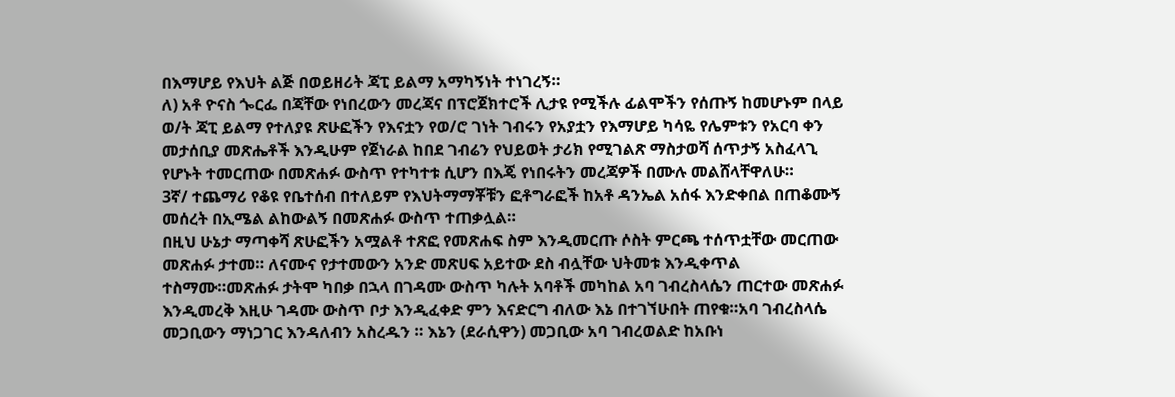በእማሆይ የእህት ልጅ በወይዘሪት ጃፒ ይልማ አማካኝነት ተነገረኝ።
ለ) አቶ ዮናስ ጐርፌ በጃቸው የነበረውን መረጃና በፕሮጀክተሮች ሊታዩ የሚችሉ ፊልሞችን የሰጡኝ ከመሆኑም በላይ ወ/ት ጃፒ ይልማ የተለያዩ ጽሁፎችን የእናቷን የወ/ሮ ገነት ገብሩን የአያቷን የእማሆይ ካሳዬ የሌምቱን የአርባ ቀን መታሰቢያ መጽሔቶች እንዲሁም የጀነራል ከበደ ገብሬን የህይወት ታሪክ የሚገልጽ ማስታወሻ ሰጥታኝ አስፈላጊ የሆኑት ተመርጠው በመጽሐፉ ውስጥ የተካተቱ ሲሆን በእጄ የነበሩትን መረጃዎች በሙሉ መልሸላቸዋለሁ።
3ኛ/ ተጨማሪ የቆዩ የቤተሰብ በተለይም የእህትማማቾቹን ፎቶግራፎች ከአቶ ዳንኤል አሰፋ እንድቀበል በጠቆሙኝ መሰረት በኢሜል ልከውልኝ በመጽሐፉ ውስጥ ተጠቃሏል።
በዚህ ሁኔታ ማጣቀሻ ጽሁፎችን አሟልቶ ተጽፎ የመጽሐፍ ስም እንዲመርጡ ሶስት ምርጫ ተሰጥቷቸው መርጠው መጽሐፉ ታተመ። ለናሙና የታተመውን አንድ መጽሀፍ አይተው ደስ ብሏቸው ህትመቱ እንዲቀጥል ተስማሙ።መጽሐፉ ታትሞ ካበቃ በኋላ በገዳሙ ውስጥ ካሉት አባቶች መካከል አባ ገብረስላሴን ጠርተው መጽሐፉ እንዲመረቅ እዚሁ ገዳሙ ውስጥ ቦታ እንዲፈቀድ ምን እናድርግ ብለው እኔ በተገኘሁበት ጠየቁ።አባ ገብረስላሴ መጋቢውን ማነጋገር እንዳለብን አስረዱን ። እኔን (ደራሲዋን) መጋቢው አባ ገብረወልድ ከአቡነ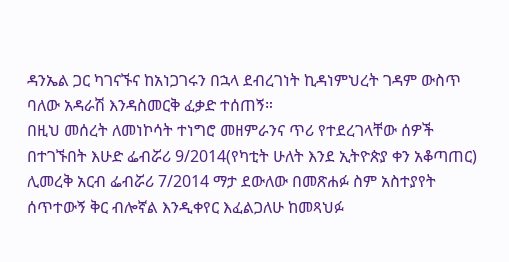ዳንኤል ጋር ካገናኙና ከአነጋገሩን በኋላ ደብረገነት ኪዳነምህረት ገዳም ውስጥ ባለው አዳራሽ እንዳስመርቅ ፈቃድ ተሰጠኝ።
በዚህ መሰረት ለመነኮሳት ተነግሮ መዘምራንና ጥሪ የተደረገላቸው ሰዎች በተገኙበት እሁድ ፌብሯሪ 9/2014(የካቲት ሁለት እንደ ኢትዮጵያ ቀን አቆጣጠር) ሊመረቅ አርብ ፌብሯሪ 7/2014 ማታ ደውለው በመጽሐፉ ስም አስተያየት ሰጥተውኝ ቅር ብሎኛል እንዲቀየር እፈልጋለሁ ከመጻህፉ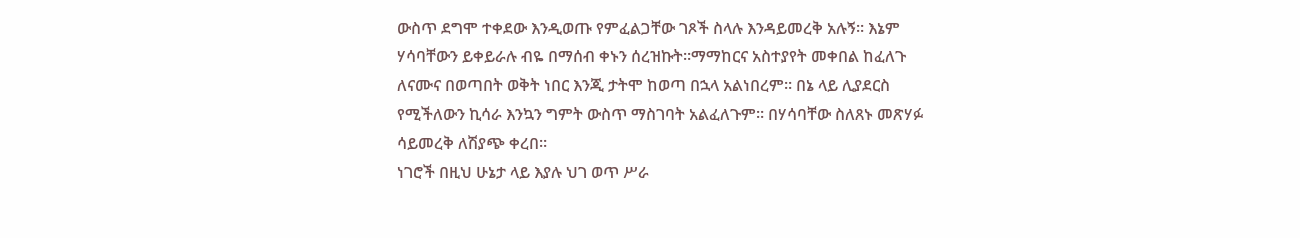ውስጥ ደግሞ ተቀደው እንዲወጡ የምፈልጋቸው ገጾች ስላሉ እንዳይመረቅ አሉኝ። እኔም ሃሳባቸውን ይቀይራሉ ብዬ በማሰብ ቀኑን ሰረዝኩት።ማማከርና አስተያየት መቀበል ከፈለጉ ለናሙና በወጣበት ወቅት ነበር እንጂ ታትሞ ከወጣ በኋላ አልነበረም። በኔ ላይ ሊያደርስ የሚችለውን ኪሳራ እንኳን ግምት ውስጥ ማስገባት አልፈለጉም። በሃሳባቸው ስለጸኑ መጽሃፉ ሳይመረቅ ለሽያጭ ቀረበ።
ነገሮች በዚህ ሁኔታ ላይ እያሉ ህገ ወጥ ሥራ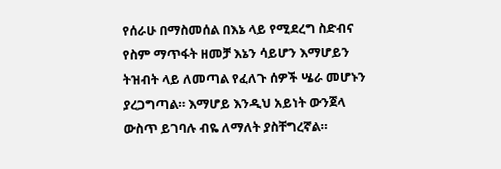የሰራሁ በማስመሰል በእኔ ላይ የሚደረግ ስድብና የስም ማጥፋት ዘመቻ እኔን ሳይሆን እማሆይን ትዝብት ላይ ለመጣል የፈለጉ ሰዎች ሤራ መሆኑን ያረጋግጣል። እማሆይ እንዲህ አይነት ውንጀላ ውስጥ ይገባሉ ብዬ ለማለት ያስቸግረኛል።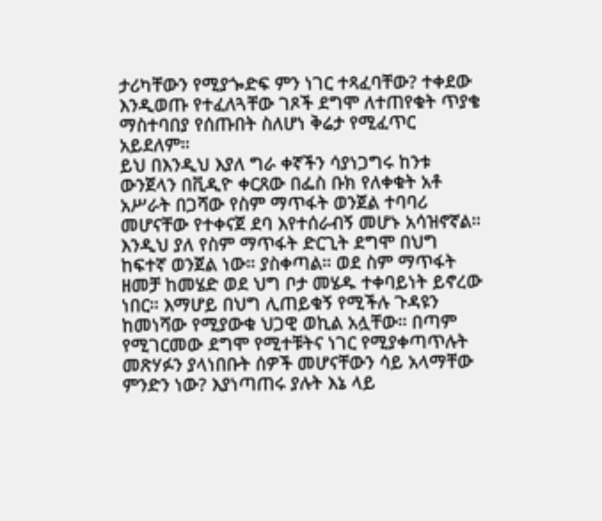ታሪካቸውን የሚያጐድፍ ምን ነገር ተጻፈባቸው? ተቀደው እንዲወጡ የተፈለጓቸው ገጾች ደግሞ ለተጠየቁት ጥያቄ ማስተባበያ የሰጡበት ስለሆነ ቅሬታ የሚፈጥር አይደለም።
ይህ በእንዲህ እያለ ግራ ቀኛችን ሳያነጋግሩ ከንቱ ውንጀላን በቪዲዮ ቀርጸው በፌስ ቡክ የለቀቁት አቶ አሥራት በጋሻው የስም ማጥፋት ወንጀል ተባባሪ መሆናቸው የተቀናጀ ደባ እየተሰራብኝ መሆኑ አሳዝኖኛል። እንዲህ ያለ የስም ማጥፋት ድርጊት ደግሞ በህግ ከፍተኛ ወንጀል ነው። ያስቀጣል። ወደ ስም ማጥፋት ዘመቻ ከመሄድ ወደ ህግ ቦታ መሄዱ ተቀባይነት ይኖረው ነበር። እማሆይ በህግ ሊጠይቁኝ የሚችሉ ጉዳዩን ከመነሻው የሚያውቁ ህጋዊ ወኪል አሏቸው። በጣም የሚገርመው ደግሞ የሚተቹትና ነገር የሚያቀጣጥሉት መጽሃፉን ያላነበቡት ሰዎች መሆናቸውን ሳይ አላማቸው ምንድን ነው? እያነጣጠሩ ያሉት እኔ ላይ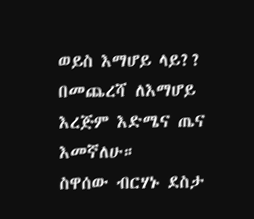ወይስ እማሆይ ላይ??
በመጨረሻ ለእማሆይ እረጅም እድሜና ጤና እመኛለሁ።
ስዋሰው ብርሃኑ ደስታ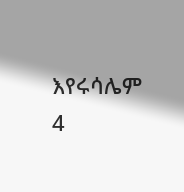እየሩሳሌም
4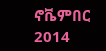ኖቬምበር 2014